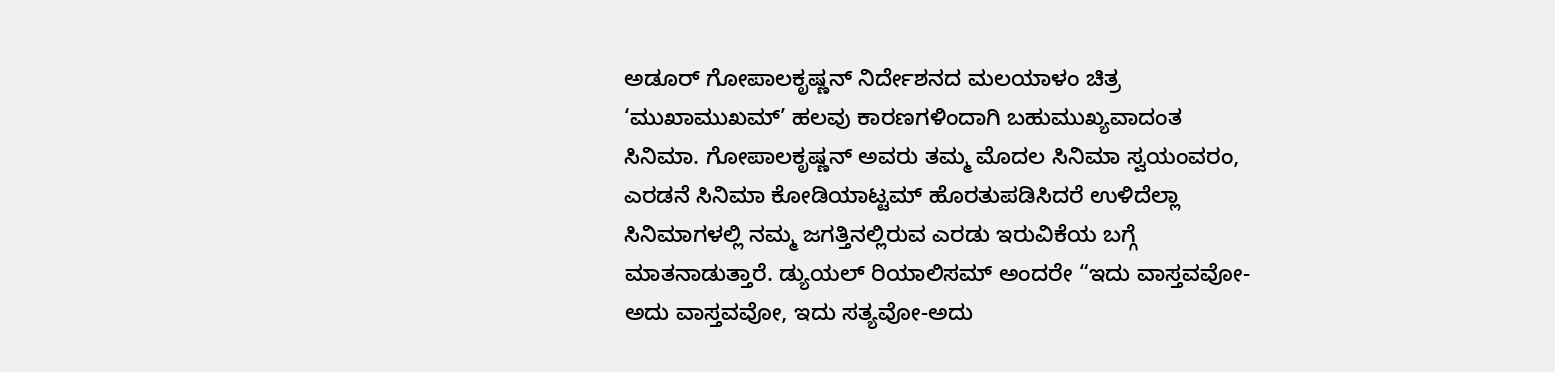ಅಡೂರ್ ಗೋಪಾಲಕೃಷ್ಣನ್ ನಿರ್ದೇಶನದ ಮಲಯಾಳಂ ಚಿತ್ರ ‘ಮುಖಾಮುಖಮ್’ ಹಲವು ಕಾರಣಗಳಿಂದಾಗಿ ಬಹುಮುಖ್ಯವಾದಂತ ಸಿನಿಮಾ. ಗೋಪಾಲಕೃಷ್ಣನ್ ಅವರು ತಮ್ಮ ಮೊದಲ ಸಿನಿಮಾ ಸ್ವಯಂವರಂ, ಎರಡನೆ ಸಿನಿಮಾ ಕೋಡಿಯಾಟ್ಟಮ್ ಹೊರತುಪಡಿಸಿದರೆ ಉಳಿದೆಲ್ಲಾ ಸಿನಿಮಾಗಳಲ್ಲಿ ನಮ್ಮ ಜಗತ್ತಿನಲ್ಲಿರುವ ಎರಡು ಇರುವಿಕೆಯ ಬಗ್ಗೆ ಮಾತನಾಡುತ್ತಾರೆ. ಡ್ಯುಯಲ್ ರಿಯಾಲಿಸಮ್ ಅಂದರೇ “ಇದು ವಾಸ್ತವವೋ-ಅದು ವಾಸ್ತವವೋ, ಇದು ಸತ್ಯವೋ-ಅದು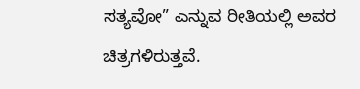ಸತ್ಯವೋ” ಎನ್ನುವ ರೀತಿಯಲ್ಲಿ ಅವರ ಚಿತ್ರಗಳಿರುತ್ತವೆ.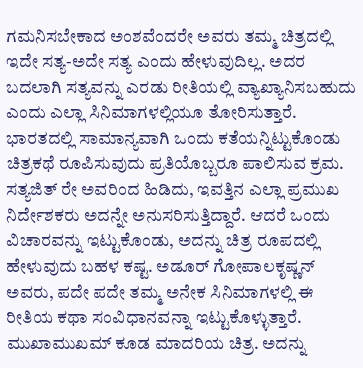ಗಮನಿಸಬೇಕಾದ ಅಂಶವೆಂದರೇ ಅವರು ತಮ್ಮ ಚಿತ್ರದಲ್ಲಿ ಇದೇ ಸತ್ಯ-ಅದೇ ಸತ್ಯ ಎಂದು ಹೇಳುವುದಿಲ್ಲ. ಅದರ ಬದಲಾಗಿ ಸತ್ಯವನ್ನು ಎರಡು ರೀತಿಯಲ್ಲಿ ವ್ಯಾಖ್ಯಾನಿಸಬಹುದು ಎಂದು ಎಲ್ಲಾ ಸಿನಿಮಾಗಳಲ್ಲಿಯೂ ತೋರಿಸುತ್ತಾರೆ.
ಭಾರತದಲ್ಲಿ ಸಾಮಾನ್ಯವಾಗಿ ಒಂದು ಕತೆಯನ್ನಿಟ್ಟುಕೊಂಡು ಚಿತ್ರಕಥೆ ರೂಪಿಸುವುದು ಪ್ರತಿಯೊಬ್ಬರೂ ಪಾಲಿಸುವ ಕ್ರಮ. ಸತ್ಯಜಿತ್ ರೇ ಅವರಿಂದ ಹಿಡಿದು, ಇವತ್ತಿನ ಎಲ್ಲಾ ಪ್ರಮುಖ ನಿರ್ದೇಶಕರು ಅದನ್ನೇ ಅನುಸರಿಸುತ್ತಿದ್ದಾರೆ. ಆದರೆ ಒಂದು ವಿಚಾರವನ್ನು ಇಟ್ಟುಕೊಂಡು, ಅದನ್ನು ಚಿತ್ರ ರೂಪದಲ್ಲಿ ಹೇಳುವುದು ಬಹಳ ಕಷ್ಟ. ಅಡೂರ್ ಗೋಪಾಲಕೃಷ್ಣನ್ ಅವರು, ಪದೇ ಪದೇ ತಮ್ಮ ಅನೇಕ ಸಿನಿಮಾಗಳಲ್ಲಿ ಈ ರೀತಿಯ ಕಥಾ ಸಂವಿಧಾನವನ್ನಾ ಇಟ್ಟುಕೊಳ್ಳುತ್ತಾರೆ. ಮುಖಾಮುಖಮ್ ಕೂಡ ಮಾದರಿಯ ಚಿತ್ರ. ಅದನ್ನು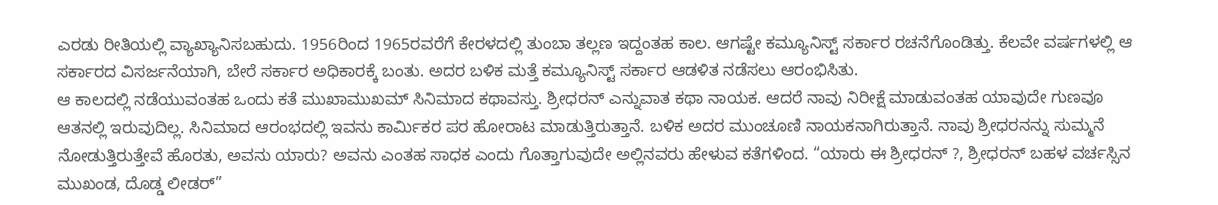ಎರಡು ರೀತಿಯಲ್ಲಿ ವ್ಯಾಖ್ಯಾನಿಸಬಹುದು. 1956ರಿಂದ 1965ರವರೆಗೆ ಕೇರಳದಲ್ಲಿ ತುಂಬಾ ತಲ್ಲಣ ಇದ್ದಂತಹ ಕಾಲ. ಆಗಷ್ಟೇ ಕಮ್ಯೂನಿಸ್ಟ್ ಸರ್ಕಾರ ರಚನೆಗೊಂಡಿತ್ತು. ಕೆಲವೇ ವರ್ಷಗಳಲ್ಲಿ ಆ ಸರ್ಕಾರದ ವಿಸರ್ಜನೆಯಾಗಿ, ಬೇರೆ ಸರ್ಕಾರ ಅಧಿಕಾರಕ್ಕೆ ಬಂತು. ಅದರ ಬಳಿಕ ಮತ್ತೆ ಕಮ್ಯೂನಿಸ್ಟ್ ಸರ್ಕಾರ ಆಡಳಿತ ನಡೆಸಲು ಆರಂಭಿಸಿತು.
ಆ ಕಾಲದಲ್ಲಿ ನಡೆಯುವಂತಹ ಒಂದು ಕತೆ ಮುಖಾಮುಖಮ್ ಸಿನಿಮಾದ ಕಥಾವಸ್ತು. ಶ್ರೀಧರನ್ ಎನ್ನುವಾತ ಕಥಾ ನಾಯಕ. ಆದರೆ ನಾವು ನಿರೀಕ್ಷೆ ಮಾಡುವಂತಹ ಯಾವುದೇ ಗುಣವೂ ಆತನಲ್ಲಿ ಇರುವುದಿಲ್ಲ. ಸಿನಿಮಾದ ಆರಂಭದಲ್ಲಿ ಇವನು ಕಾರ್ಮಿಕರ ಪರ ಹೋರಾಟ ಮಾಡುತ್ತಿರುತ್ತಾನೆ. ಬಳಿಕ ಅದರ ಮುಂಚೂಣಿ ನಾಯಕನಾಗಿರುತ್ತಾನೆ. ನಾವು ಶ್ರೀಧರನನ್ನು ಸುಮ್ಮನೆ ನೋಡುತ್ತಿರುತ್ತೇವೆ ಹೊರತು, ಅವನು ಯಾರು? ಅವನು ಎಂತಹ ಸಾಧಕ ಎಂದು ಗೊತ್ತಾಗುವುದೇ ಅಲ್ಲಿನವರು ಹೇಳುವ ಕತೆಗಳಿಂದ. “ಯಾರು ಈ ಶ್ರೀಧರನ್ ?, ಶ್ರೀಧರನ್ ಬಹಳ ವರ್ಚಸ್ಸಿನ ಮುಖಂಡ, ದೊಡ್ಡ ಲೀಡರ್”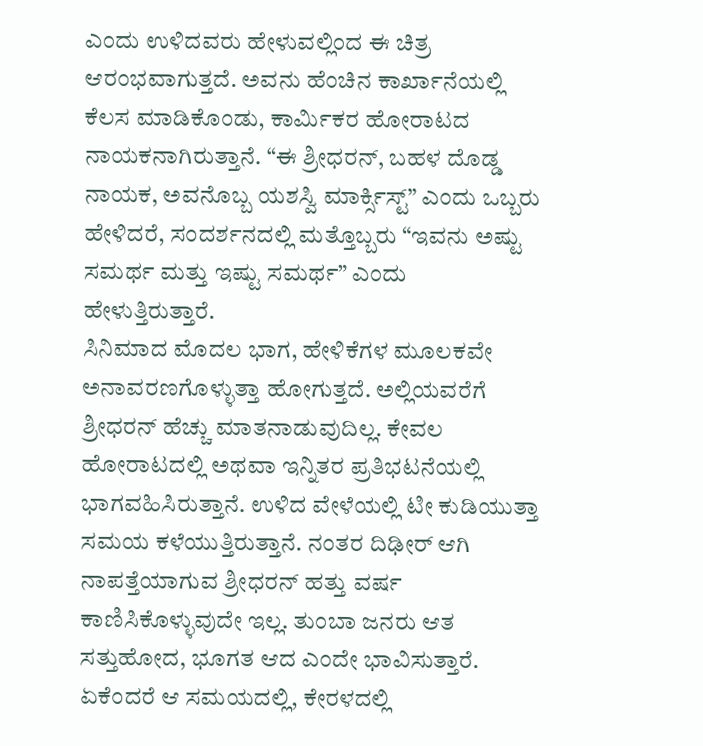ಎಂದು ಉಳಿದವರು ಹೇಳುವಲ್ಲಿಂದ ಈ ಚಿತ್ರ ಆರಂಭವಾಗುತ್ತದೆ. ಅವನು ಹೆಂಚಿನ ಕಾರ್ಖಾನೆಯಲ್ಲಿ ಕೆಲಸ ಮಾಡಿಕೊಂಡು, ಕಾರ್ಮಿಕರ ಹೋರಾಟದ ನಾಯಕನಾಗಿರುತ್ತಾನೆ. “ಈ ಶ್ರೀಧರನ್, ಬಹಳ ದೊಡ್ಡ ನಾಯಕ, ಅವನೊಬ್ಬ ಯಶಸ್ವಿ ಮಾರ್ಕ್ಸಿಸ್ಟ್” ಎಂದು ಒಬ್ಬರು ಹೇಳಿದರೆ, ಸಂದರ್ಶನದಲ್ಲಿ ಮತ್ತೊಬ್ಬರು “ಇವನು ಅಷ್ಟು ಸಮರ್ಥ ಮತ್ತು ಇಷ್ಟು ಸಮರ್ಥ” ಎಂದು ಹೇಳುತ್ತಿರುತ್ತಾರೆ.
ಸಿನಿಮಾದ ಮೊದಲ ಭಾಗ, ಹೇಳಿಕೆಗಳ ಮೂಲಕವೇ ಅನಾವರಣಗೊಳ್ಳುತ್ತಾ ಹೋಗುತ್ತದೆ. ಅಲ್ಲಿಯವರೆಗೆ ಶ್ರೀಧರನ್ ಹೆಚ್ಚು ಮಾತನಾಡುವುದಿಲ್ಲ. ಕೇವಲ ಹೋರಾಟದಲ್ಲಿ ಅಥವಾ ಇನ್ನಿತರ ಪ್ರತಿಭಟನೆಯಲ್ಲಿ ಭಾಗವಹಿಸಿರುತ್ತಾನೆ. ಉಳಿದ ವೇಳೆಯಲ್ಲಿ ಟೀ ಕುಡಿಯುತ್ತಾ ಸಮಯ ಕಳೆಯುತ್ತಿರುತ್ತಾನೆ. ನಂತರ ದಿಢೀರ್ ಆಗಿ ನಾಪತ್ತೆಯಾಗುವ ಶ್ರೀಧರನ್ ಹತ್ತು ವರ್ಷ ಕಾಣಿಸಿಕೊಳ್ಳುವುದೇ ಇಲ್ಲ. ತುಂಬಾ ಜನರು ಆತ ಸತ್ತುಹೋದ, ಭೂಗತ ಆದ ಎಂದೇ ಭಾವಿಸುತ್ತಾರೆ. ಏಕೆಂದರೆ ಆ ಸಮಯದಲ್ಲಿ, ಕೇರಳದಲ್ಲಿ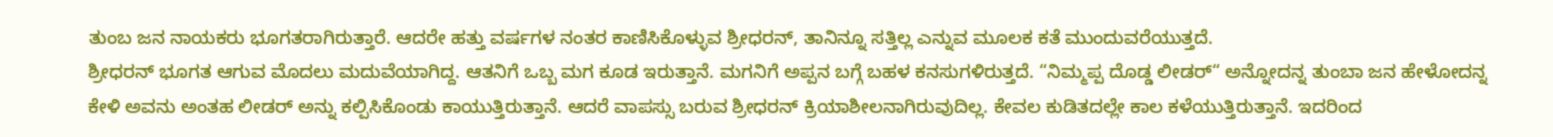ತುಂಬ ಜನ ನಾಯಕರು ಭೂಗತರಾಗಿರುತ್ತಾರೆ. ಆದರೇ ಹತ್ತು ವರ್ಷಗಳ ನಂತರ ಕಾಣಿಸಿಕೊಳ್ಳುವ ಶ್ರೀಧರನ್, ತಾನಿನ್ನೂ ಸತ್ತಿಲ್ಲ ಎನ್ನುವ ಮೂಲಕ ಕತೆ ಮುಂದುವರೆಯುತ್ತದೆ.
ಶ್ರೀಧರನ್ ಭೂಗತ ಆಗುವ ಮೊದಲು ಮದುವೆಯಾಗಿದ್ದ. ಆತನಿಗೆ ಒಬ್ಬ ಮಗ ಕೂಡ ಇರುತ್ತಾನೆ. ಮಗನಿಗೆ ಅಪ್ಪನ ಬಗ್ಗೆ ಬಹಳ ಕನಸುಗಳಿರುತ್ತದೆ. “ನಿಮ್ಮಪ್ಪ ದೊಡ್ಡ ಲೀಡರ್“ ಅನ್ನೋದನ್ನ ತುಂಬಾ ಜನ ಹೇಳೋದನ್ನ ಕೇಳಿ ಅವನು ಅಂತಹ ಲೀಡರ್ ಅನ್ನು ಕಲ್ಪಿಸಿಕೊಂಡು ಕಾಯುತ್ತಿರುತ್ತಾನೆ. ಆದರೆ ವಾಪಸ್ಸು ಬರುವ ಶ್ರೀಧರನ್ ಕ್ರಿಯಾಶೀಲನಾಗಿರುವುದಿಲ್ಲ. ಕೇವಲ ಕುಡಿತದಲ್ಲೇ ಕಾಲ ಕಳೆಯುತ್ತಿರುತ್ತಾನೆ. ಇದರಿಂದ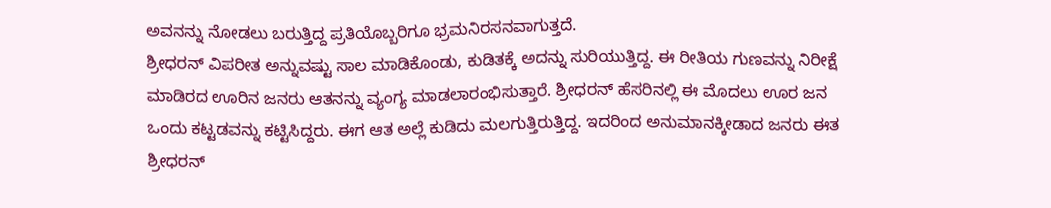ಅವನನ್ನು ನೋಡಲು ಬರುತ್ತಿದ್ದ ಪ್ರತಿಯೊಬ್ಬರಿಗೂ ಭ್ರಮನಿರಸನವಾಗುತ್ತದೆ.
ಶ್ರೀಧರನ್ ವಿಪರೀತ ಅನ್ನುವಷ್ಟು ಸಾಲ ಮಾಡಿಕೊಂಡು, ಕುಡಿತಕ್ಕೆ ಅದನ್ನು ಸುರಿಯುತ್ತಿದ್ದ. ಈ ರೀತಿಯ ಗುಣವನ್ನು ನಿರೀಕ್ಷೆ ಮಾಡಿರದ ಊರಿನ ಜನರು ಆತನನ್ನು ವ್ಯಂಗ್ಯ ಮಾಡಲಾರಂಭಿಸುತ್ತಾರೆ. ಶ್ರೀಧರನ್ ಹೆಸರಿನಲ್ಲಿ ಈ ಮೊದಲು ಊರ ಜನ ಒಂದು ಕಟ್ಟಡವನ್ನು ಕಟ್ಟಿಸಿದ್ದರು. ಈಗ ಆತ ಅಲ್ಲೆ ಕುಡಿದು ಮಲಗುತ್ತಿರುತ್ತಿದ್ದ. ಇದರಿಂದ ಅನುಮಾನಕ್ಕೀಡಾದ ಜನರು ಈತ ಶ್ರೀಧರನ್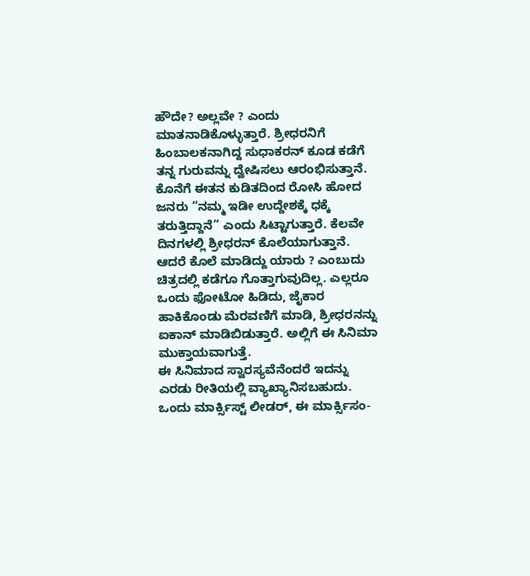ಹೌದೇ? ಅಲ್ಲವೇ ? ಎಂದು ಮಾತನಾಡಿಕೊಳ್ಳುತ್ತಾರೆ. ಶ್ರೀಧರನಿಗೆ ಹಿಂಬಾಲಕನಾಗಿದ್ದ ಸುಧಾಕರನ್ ಕೂಡ ಕಡೆಗೆ ತನ್ನ ಗುರುವನ್ನು ದ್ವೇಷಿಸಲು ಆರಂಭಿಸುತ್ತಾನೆ. ಕೊನೆಗೆ ಈತನ ಕುಡಿತದಿಂದ ರೋಸಿ ಹೋದ ಜನರು “ನಮ್ಮ ಇಡೀ ಉದ್ದೇಶಕ್ಕೆ ಧಕ್ಕೆ ತರುತ್ತಿದ್ದಾನೆ” ಎಂದು ಸಿಟ್ಟಾಗುತ್ತಾರೆ. ಕೆಲವೇ ದಿನಗಳಲ್ಲಿ ಶ್ರೀಧರನ್ ಕೊಲೆಯಾಗುತ್ತಾನೆ. ಆದರೆ ಕೊಲೆ ಮಾಡಿದ್ದು ಯಾರು ? ಎಂಬುದು ಚಿತ್ರದಲ್ಲಿ ಕಡೆಗೂ ಗೊತ್ತಾಗುವುದಿಲ್ಲ. ಎಲ್ಲರೂ ಒಂದು ಫೋಟೋ ಹಿಡಿದು, ಜೈಕಾರ ಹಾಕಿಕೊಂಡು ಮೆರವಣಿಗೆ ಮಾಡಿ, ಶ್ರೀಧರನನ್ನು ಐಕಾನ್ ಮಾಡಿಬಿಡುತ್ತಾರೆ. ಅಲ್ಲಿಗೆ ಈ ಸಿನಿಮಾ ಮುಕ್ತಾಯವಾಗುತ್ತೆ.
ಈ ಸಿನಿಮಾದ ಸ್ವಾರಸ್ಯವೆನೆಂದರೆ ಇದನ್ನು ಎರಡು ರೀತಿಯಲ್ಲಿ ವ್ಯಾಖ್ಯಾನಿಸಬಹುದು. ಒಂದು ಮಾರ್ಕ್ಸಿಸ್ಟ್ ಲೀಡರ್, ಈ ಮಾರ್ಕ್ಸಿಸಂ-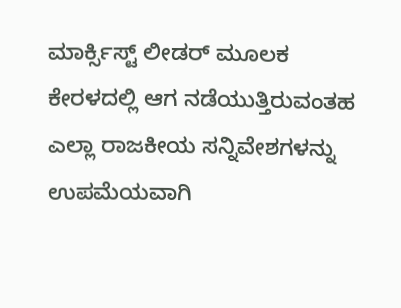ಮಾರ್ಕ್ಸಿಸ್ಟ್ ಲೀಡರ್ ಮೂಲಕ ಕೇರಳದಲ್ಲಿ ಆಗ ನಡೆಯುತ್ತಿರುವಂತಹ ಎಲ್ಲಾ ರಾಜಕೀಯ ಸನ್ನಿವೇಶಗಳನ್ನು ಉಪಮೆಯವಾಗಿ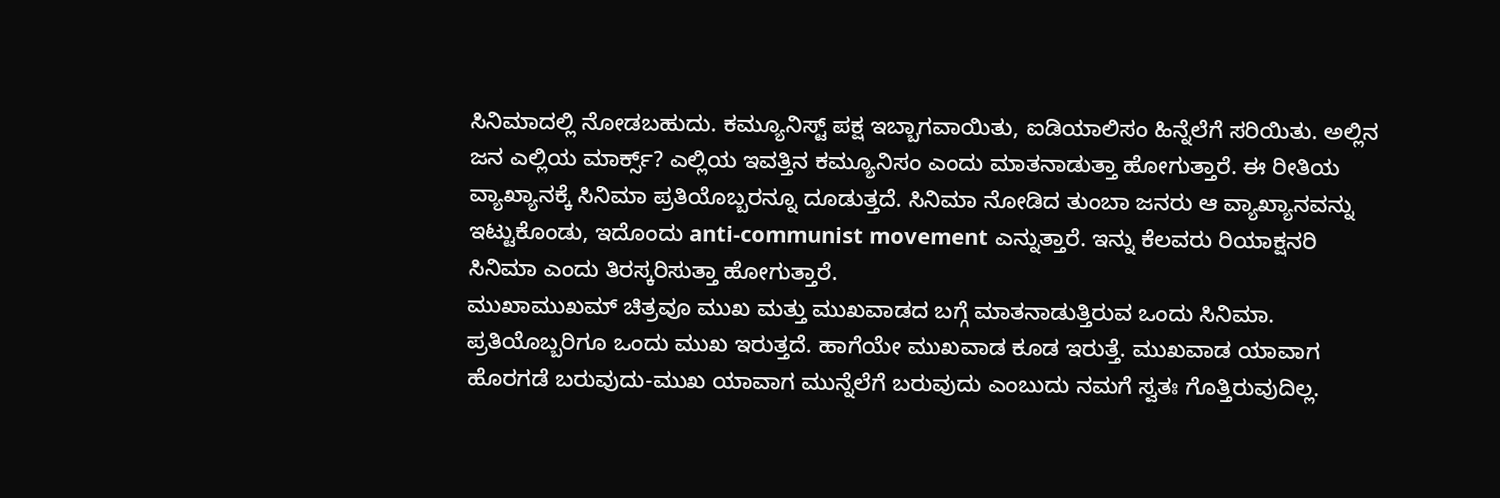ಸಿನಿಮಾದಲ್ಲಿ ನೋಡಬಹುದು. ಕಮ್ಯೂನಿಸ್ಟ್ ಪಕ್ಷ ಇಬ್ಬಾಗವಾಯಿತು, ಐಡಿಯಾಲಿಸಂ ಹಿನ್ನೆಲೆಗೆ ಸರಿಯಿತು. ಅಲ್ಲಿನ ಜನ ಎಲ್ಲಿಯ ಮಾರ್ಕ್ಸ್? ಎಲ್ಲಿಯ ಇವತ್ತಿನ ಕಮ್ಯೂನಿಸಂ ಎಂದು ಮಾತನಾಡುತ್ತಾ ಹೋಗುತ್ತಾರೆ. ಈ ರೀತಿಯ ವ್ಯಾಖ್ಯಾನಕ್ಕೆ ಸಿನಿಮಾ ಪ್ರತಿಯೊಬ್ಬರನ್ನೂ ದೂಡುತ್ತದೆ. ಸಿನಿಮಾ ನೋಡಿದ ತುಂಬಾ ಜನರು ಆ ವ್ಯಾಖ್ಯಾನವನ್ನು ಇಟ್ಟುಕೊಂಡು, ಇದೊಂದು anti-communist movement ಎನ್ನುತ್ತಾರೆ. ಇನ್ನು ಕೆಲವರು ರಿಯಾಕ್ಷನರಿ ಸಿನಿಮಾ ಎಂದು ತಿರಸ್ಕರಿಸುತ್ತಾ ಹೋಗುತ್ತಾರೆ.
ಮುಖಾಮುಖಮ್ ಚಿತ್ರವೂ ಮುಖ ಮತ್ತು ಮುಖವಾಡದ ಬಗ್ಗೆ ಮಾತನಾಡುತ್ತಿರುವ ಒಂದು ಸಿನಿಮಾ. ಪ್ರತಿಯೊಬ್ಬರಿಗೂ ಒಂದು ಮುಖ ಇರುತ್ತದೆ. ಹಾಗೆಯೇ ಮುಖವಾಡ ಕೂಡ ಇರುತ್ತೆ. ಮುಖವಾಡ ಯಾವಾಗ ಹೊರಗಡೆ ಬರುವುದು-ಮುಖ ಯಾವಾಗ ಮುನ್ನೆಲೆಗೆ ಬರುವುದು ಎಂಬುದು ನಮಗೆ ಸ್ವತಃ ಗೊತ್ತಿರುವುದಿಲ್ಲ.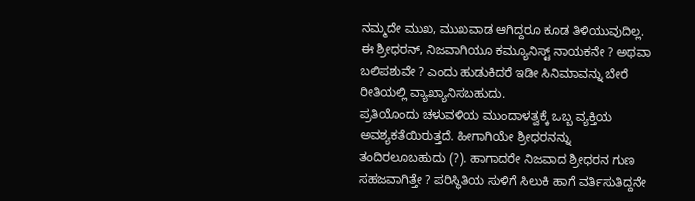ನಮ್ಮದೇ ಮುಖ, ಮುಖವಾಡ ಆಗಿದ್ದರೂ ಕೂಡ ತಿಳಿಯುವುದಿಲ್ಲ. ಈ ಶ್ರೀಧರನ್, ನಿಜವಾಗಿಯೂ ಕಮ್ಯೂನಿಸ್ಟ್ ನಾಯಕನೇ ? ಅಥವಾ ಬಲಿಪಶುವೇ ? ಎಂದು ಹುಡುಕಿದರೆ ಇಡೀ ಸಿನಿಮಾವನ್ನು ಬೇರೆ ರೀತಿಯಲ್ಲಿ ವ್ಯಾಖ್ಯಾನಿಸಬಹುದು.
ಪ್ರತಿಯೊಂದು ಚಳುವಳಿಯ ಮುಂದಾಳತ್ವಕ್ಕೆ ಒಬ್ಬ ವ್ಯಕ್ತಿಯ ಅವಶ್ಯಕತೆಯಿರುತ್ತದೆ. ಹೀಗಾಗಿಯೇ ಶ್ರೀಧರನನ್ನು ತಂದಿರಲೂಬಹುದು (?). ಹಾಗಾದರೇ ನಿಜವಾದ ಶ್ರೀಧರನ ಗುಣ ಸಹಜವಾಗಿತ್ತೇ ? ಪರಿಸ್ಥಿತಿಯ ಸುಳಿಗೆ ಸಿಲುಕಿ ಹಾಗೆ ವರ್ತಿಸುತಿದ್ದನೇ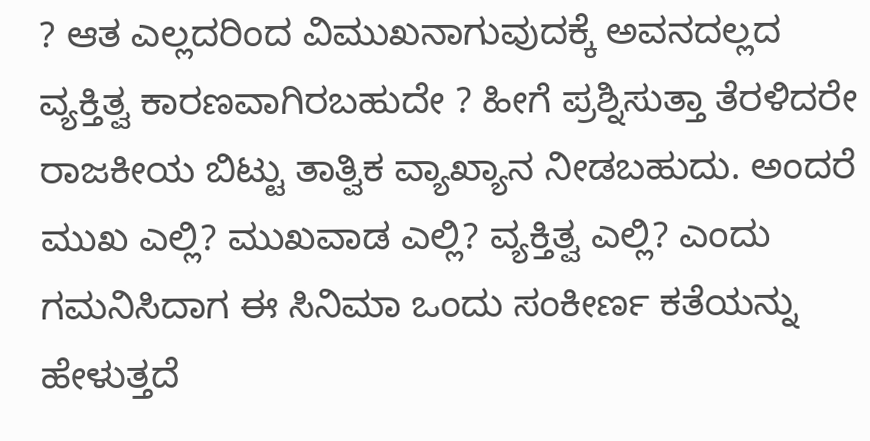? ಆತ ಎಲ್ಲದರಿಂದ ವಿಮುಖನಾಗುವುದಕ್ಕೆ ಅವನದಲ್ಲದ ವ್ಯಕ್ತಿತ್ವ ಕಾರಣವಾಗಿರಬಹುದೇ ? ಹೀಗೆ ಪ್ರಶ್ನಿಸುತ್ತಾ ತೆರಳಿದರೇ ರಾಜಕೀಯ ಬಿಟ್ಟು ತಾತ್ವಿಕ ವ್ಯಾಖ್ಯಾನ ನೀಡಬಹುದು. ಅಂದರೆ ಮುಖ ಎಲ್ಲಿ? ಮುಖವಾಡ ಎಲ್ಲಿ? ವ್ಯಕ್ತಿತ್ವ ಎಲ್ಲಿ? ಎಂದು ಗಮನಿಸಿದಾಗ ಈ ಸಿನಿಮಾ ಒಂದು ಸಂಕೀರ್ಣ ಕತೆಯನ್ನು ಹೇಳುತ್ತದೆ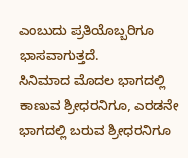ಎಂಬುದು ಪ್ರತಿಯೊಬ್ಬರಿಗೂ ಭಾಸವಾಗುತ್ತದೆ.
ಸಿನಿಮಾದ ಮೊದಲ ಭಾಗದಲ್ಲಿ ಕಾಣುವ ಶ್ರೀಧರನಿಗೂ, ಎರಡನೇ ಭಾಗದಲ್ಲಿ ಬರುವ ಶ್ರೀಧರನಿಗೂ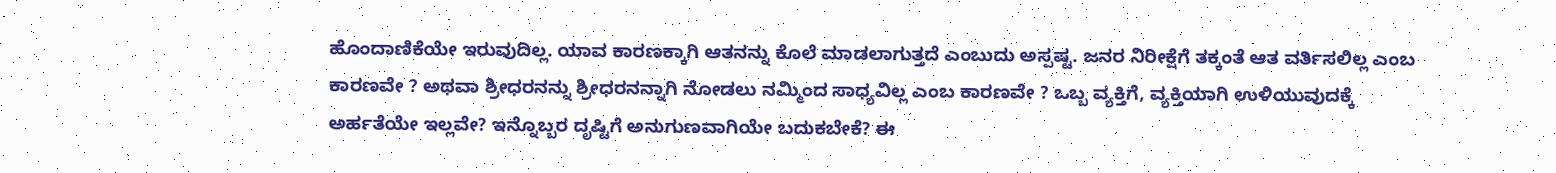ಹೊಂದಾಣಿಕೆಯೇ ಇರುವುದಿಲ್ಲ. ಯಾವ ಕಾರಣಕ್ಕಾಗಿ ಆತನನ್ನು ಕೊಲೆ ಮಾಡಲಾಗುತ್ತದೆ ಎಂಬುದು ಅಸ್ಪಷ್ಟ. ಜನರ ನಿರೀಕ್ಷೆಗೆ ತಕ್ಕಂತೆ ಆತ ವರ್ತಿಸಲಿಲ್ಲ ಎಂಬ ಕಾರಣವೇ ? ಅಥವಾ ಶ್ರೀಧರನನ್ನು ಶ್ರೀಧರನನ್ನಾಗಿ ನೋಡಲು ನಮ್ಮಿಂದ ಸಾಧ್ಯವಿಲ್ಲ ಎಂಬ ಕಾರಣವೇ ? ಒಬ್ಬ ವ್ಯಕ್ತಿಗೆ, ವ್ಯಕ್ತಿಯಾಗಿ ಉಳಿಯುವುದಕ್ಕೆ ಅರ್ಹತೆಯೇ ಇಲ್ಲವೇ? ಇನ್ನೊಬ್ಬರ ದೃಷ್ಟಿಗೆ ಅನುಗುಣವಾಗಿಯೇ ಬದುಕಬೇಕೆ? ಈ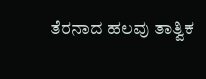ತೆರನಾದ ಹಲವು ತಾತ್ವಿಕ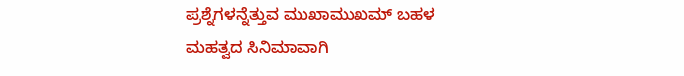ಪ್ರಶ್ನೆಗಳನ್ನೆತ್ತುವ ಮುಖಾಮುಖಮ್ ಬಹಳ ಮಹತ್ವದ ಸಿನಿಮಾವಾಗಿ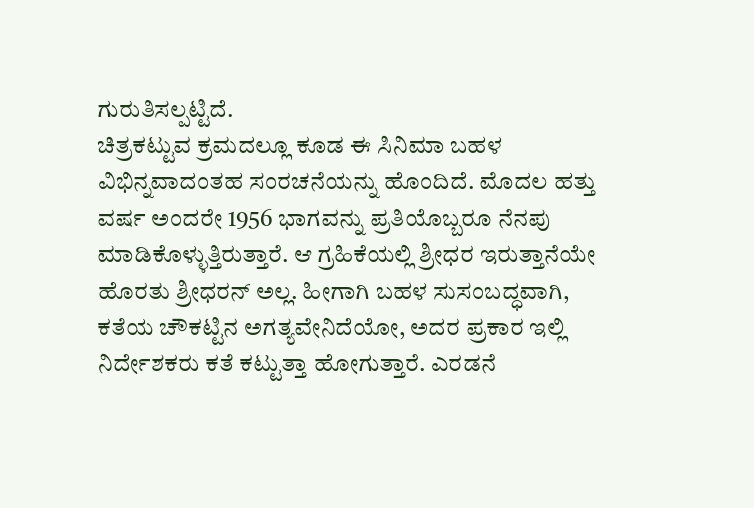ಗುರುತಿಸಲ್ಪಟ್ಟಿದೆ.
ಚಿತ್ರಕಟ್ಟುವ ಕ್ರಮದಲ್ಲೂ ಕೂಡ ಈ ಸಿನಿಮಾ ಬಹಳ ವಿಭಿನ್ನವಾದಂತಹ ಸಂರಚನೆಯನ್ನು ಹೊಂದಿದೆ. ಮೊದಲ ಹತ್ತು ವರ್ಷ ಅಂದರೇ 1956 ಭಾಗವನ್ನು ಪ್ರತಿಯೊಬ್ಬರೂ ನೆನಪು ಮಾಡಿಕೊಳ್ಳುತ್ತಿರುತ್ತಾರೆ. ಆ ಗ್ರಹಿಕೆಯಲ್ಲಿ ಶ್ರೀಧರ ಇರುತ್ತಾನೆಯೇ ಹೊರತು ಶ್ರೀಧರನ್ ಅಲ್ಲ. ಹೀಗಾಗಿ ಬಹಳ ಸುಸಂಬದ್ಧವಾಗಿ, ಕತೆಯ ಚೌಕಟ್ಟಿನ ಅಗತ್ಯವೇನಿದೆಯೋ, ಅದರ ಪ್ರಕಾರ ಇಲ್ಲಿ ನಿರ್ದೇಶಕರು ಕತೆ ಕಟ್ಟುತ್ತಾ ಹೋಗುತ್ತಾರೆ. ಎರಡನೆ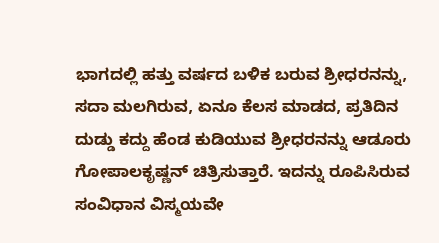ಭಾಗದಲ್ಲಿ ಹತ್ತು ವರ್ಷದ ಬಳಿಕ ಬರುವ ಶ್ರೀಧರನನ್ನು, ಸದಾ ಮಲಗಿರುವ, ಏನೂ ಕೆಲಸ ಮಾಡದ, ಪ್ರತಿದಿನ ದುಡ್ಡು ಕದ್ದು ಹೆಂಡ ಕುಡಿಯುವ ಶ್ರೀಧರನನ್ನು ಆಡೂರು ಗೋಪಾಲಕೃಷ್ಣನ್ ಚಿತ್ರಿಸುತ್ತಾರೆ. ಇದನ್ನು ರೂಪಿಸಿರುವ ಸಂವಿಧಾನ ವಿಸ್ಮಯವೇ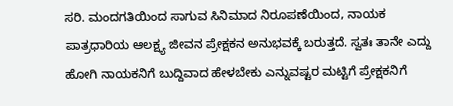ಸರಿ. ಮಂದಗತಿಯಿಂದ ಸಾಗುವ ಸಿನಿಮಾದ ನಿರೂಪಣೆಯಿಂದ, ನಾಯಕ ಪಾತ್ರಧಾರಿಯ ಆಲಕ್ಷ್ಯ ಜೀವನ ಪ್ರೇಕ್ಷಕನ ಅನುಭವಕ್ಕೆ ಬರುತ್ತದೆ. ಸ್ವತಃ ತಾನೇ ಎದ್ದು ಹೋಗಿ ನಾಯಕನಿಗೆ ಬುದ್ದಿವಾದ ಹೇಳಬೇಕು ಎನ್ನುವಷ್ಟರ ಮಟ್ಟಿಗೆ ಪ್ರೇಕ್ಷಕನಿಗೆ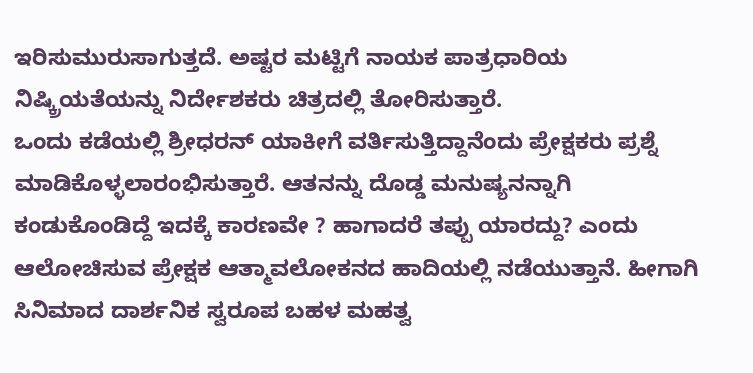ಇರಿಸುಮುರುಸಾಗುತ್ತದೆ. ಅಷ್ಟರ ಮಟ್ಟಿಗೆ ನಾಯಕ ಪಾತ್ರಧಾರಿಯ ನಿಷ್ಕ್ರಿಯತೆಯನ್ನು ನಿರ್ದೇಶಕರು ಚಿತ್ರದಲ್ಲಿ ತೋರಿಸುತ್ತಾರೆ.
ಒಂದು ಕಡೆಯಲ್ಲಿ ಶ್ರೀಧರನ್ ಯಾಕೀಗೆ ವರ್ತಿಸುತ್ತಿದ್ದಾನೆಂದು ಪ್ರೇಕ್ಷಕರು ಪ್ರಶ್ನೆ ಮಾಡಿಕೊಳ್ಳಲಾರಂಭಿಸುತ್ತಾರೆ. ಆತನನ್ನು ದೊಡ್ಡ ಮನುಷ್ಯನನ್ನಾಗಿ ಕಂಡುಕೊಂಡಿದ್ದೆ ಇದಕ್ಕೆ ಕಾರಣವೇ ? ಹಾಗಾದರೆ ತಪ್ಪು ಯಾರದ್ದು? ಎಂದು ಆಲೋಚಿಸುವ ಪ್ರೇಕ್ಷಕ ಆತ್ಮಾವಲೋಕನದ ಹಾದಿಯಲ್ಲಿ ನಡೆಯುತ್ತಾನೆ. ಹೀಗಾಗಿ ಸಿನಿಮಾದ ದಾರ್ಶನಿಕ ಸ್ವರೂಪ ಬಹಳ ಮಹತ್ವ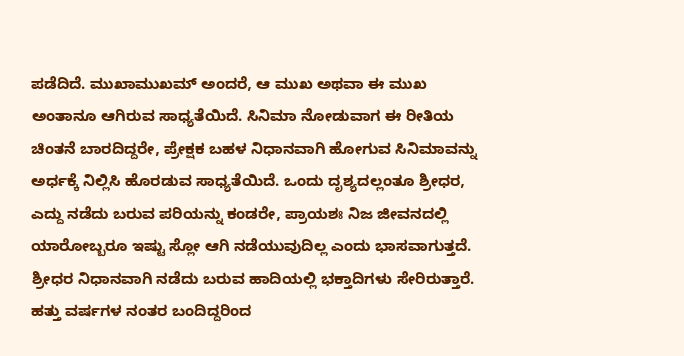ಪಡೆದಿದೆ. ಮುಖಾಮುಖಮ್ ಅಂದರೆ, ಆ ಮುಖ ಅಥವಾ ಈ ಮುಖ ಅಂತಾನೂ ಆಗಿರುವ ಸಾಧ್ಯತೆಯಿದೆ. ಸಿನಿಮಾ ನೋಡುವಾಗ ಈ ರೀತಿಯ ಚಿಂತನೆ ಬಾರದಿದ್ದರೇ, ಪ್ರೇಕ್ಷಕ ಬಹಳ ನಿಧಾನವಾಗಿ ಹೋಗುವ ಸಿನಿಮಾವನ್ನು ಅರ್ಧಕ್ಕೆ ನಿಲ್ಲಿಸಿ ಹೊರಡುವ ಸಾಧ್ಯತೆಯಿದೆ. ಒಂದು ದೃಶ್ಯದಲ್ಲಂತೂ ಶ್ರೀಧರ, ಎದ್ದು ನಡೆದು ಬರುವ ಪರಿಯನ್ನು ಕಂಡರೇ, ಪ್ರಾಯಶಃ ನಿಜ ಜೀವನದಲ್ಲಿ ಯಾರೋಬ್ಬರೂ ಇಷ್ಟು ಸ್ಲೋ ಆಗಿ ನಡೆಯುವುದಿಲ್ಲ ಎಂದು ಭಾಸವಾಗುತ್ತದೆ.
ಶ್ರೀಧರ ನಿಧಾನವಾಗಿ ನಡೆದು ಬರುವ ಹಾದಿಯಲ್ಲಿ ಭಕ್ತಾದಿಗಳು ಸೇರಿರುತ್ತಾರೆ. ಹತ್ತು ವರ್ಷಗಳ ನಂತರ ಬಂದಿದ್ದರಿಂದ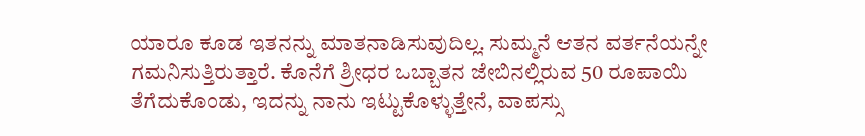ಯಾರೂ ಕೂಡ ಇತನನ್ನು ಮಾತನಾಡಿಸುವುದಿಲ್ಲ. ಸುಮ್ಮನೆ ಆತನ ವರ್ತನೆಯನ್ನೇ ಗಮನಿಸುತ್ತಿರುತ್ತಾರೆ. ಕೊನೆಗೆ ಶ್ರೀಧರ ಒಬ್ಬಾತನ ಜೇಬಿನಲ್ಲಿರುವ 50 ರೂಪಾಯಿ ತೆಗೆದುಕೊಂಡು, ಇದನ್ನು ನಾನು ಇಟ್ಟುಕೊಳ್ಳುತ್ತೇನೆ, ವಾಪಸ್ಸು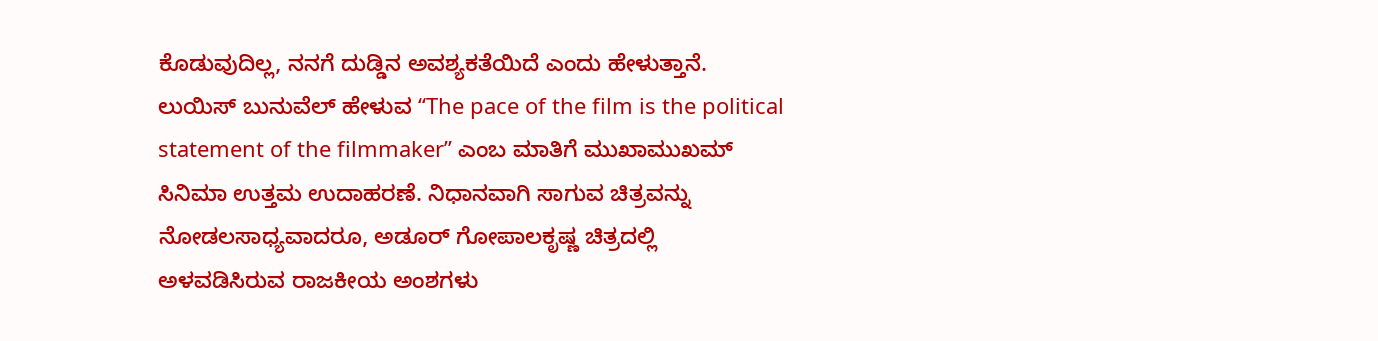ಕೊಡುವುದಿಲ್ಲ, ನನಗೆ ದುಡ್ಡಿನ ಅವಶ್ಯಕತೆಯಿದೆ ಎಂದು ಹೇಳುತ್ತಾನೆ. ಲುಯಿಸ್ ಬುನುವೆಲ್ ಹೇಳುವ “The pace of the film is the political statement of the filmmaker” ಎಂಬ ಮಾತಿಗೆ ಮುಖಾಮುಖಮ್ ಸಿನಿಮಾ ಉತ್ತಮ ಉದಾಹರಣೆ. ನಿಧಾನವಾಗಿ ಸಾಗುವ ಚಿತ್ರವನ್ನು ನೋಡಲಸಾಧ್ಯವಾದರೂ, ಅಡೂರ್ ಗೋಪಾಲಕೃಷ್ಣ ಚಿತ್ರದಲ್ಲಿ ಅಳವಡಿಸಿರುವ ರಾಜಕೀಯ ಅಂಶಗಳು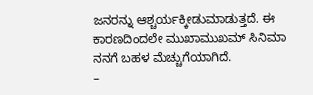ಜನರನ್ನು ಆಶ್ಚರ್ಯಕ್ಕೀಡುಮಾಡುತ್ತದೆ. ಈ ಕಾರಣದಿಂದಲೇ ಮುಖಾಮುಖಮ್ ಸಿನಿಮಾ ನನಗೆ ಬಹಳ ಮೆಚ್ಚುಗೆಯಾಗಿದೆ.
–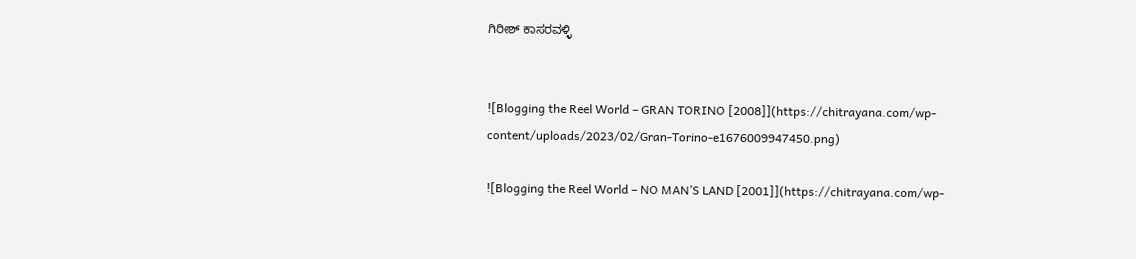ಗಿರೀಶ್ ಕಾಸರವಳ್ಳಿ


![Blogging the Reel World – GRAN TORINO [2008]](https://chitrayana.com/wp-content/uploads/2023/02/Gran-Torino-e1676009947450.png)

![Blogging the Reel World – NO MAN’S LAND [2001]](https://chitrayana.com/wp-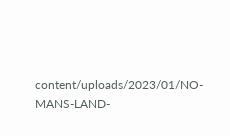content/uploads/2023/01/NO-MANS-LAND-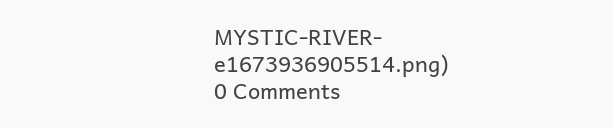MYSTIC-RIVER-e1673936905514.png)
0 Comments